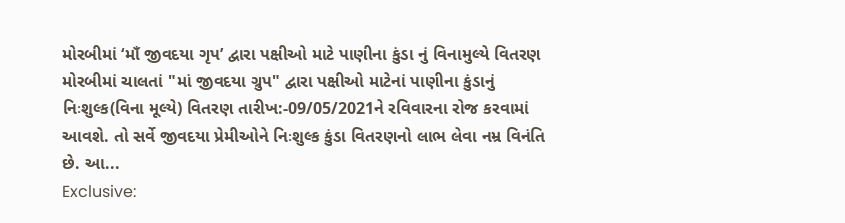મોરબીમાં ‘માઁ જીવદયા ગૃપ’ દ્વારા પક્ષીઓ માટે પાણીના કુંડા નું વિનામુલ્યે વિતરણ
મોરબીમાં ચાલતાં "માં જીવદયા ગ્રુપ" દ્વારા પક્ષીઓ માટેનાં પાણીના કુંડાનું નિઃશુલ્ક(વિના મૂલ્યે) વિતરણ તારીખ:-09/05/2021ને રવિવારના રોજ કરવામાં આવશે. તો સર્વે જીવદયા પ્રેમીઓને નિઃશુલ્ક કુંડા વિતરણનો લાભ લેવા નમ્ર વિનંતિ છે. આ...
Exclusive: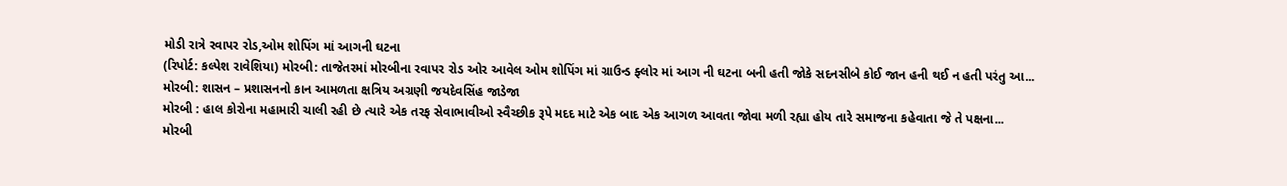મોડી રાત્રે રવાપર રોડ,ઓમ શોપિંગ માં આગની ઘટના
(રિપોર્ટ: કલ્પેશ રાવેશિયા) મોરબી: તાજેતરમાં મોરબીના રવાપર રોડ ઓર આવેલ ઓમ શોપિંગ માં ગ્રાઉન્ડ ફ્લોર માં આગ ની ઘટના બની હતી જોકે સદનસીબે કોઈ જાન હની થઈ ન હતી પરંતુ આ...
મોરબી: શાસન – પ્રશાસનનો કાન આમળતા ક્ષત્રિય અગ્રણી જયદેવસિંહ જાડેજા
મોરબી : હાલ કોરોના મહામારી ચાલી રહી છે ત્યારે એક તરફ સેવાભાવીઓ સ્વૈચ્છીક રૂપે મદદ માટે એક બાદ એક આગળ આવતા જોવા મળી રહ્યા હોય તારે સમાજના કહેવાતા જે તે પક્ષના...
મોરબી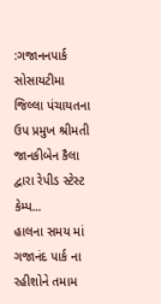:ગજાનનપાર્ક સોસાયટીમા જિલ્લા પંચાયતના ઉપ પ્રમુખ શ્રીમતી જાનકીબેન કૈલા દ્વારા રેપીડ સ્ટેસ્ટ કેમ્પ...
હાલના સમય માં ગજાનંદ પાર્ક ના રહીશોને તમામ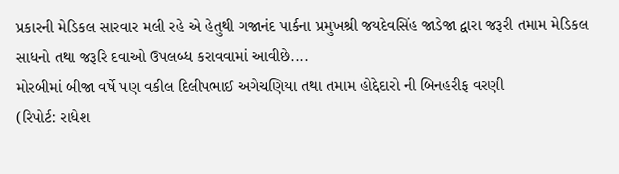પ્રકારની મેડિકલ સારવાર મલી રહે એ હેતુથી ગજાનંદ પાર્કના પ્રમુખશ્રી જયદેવસિંહ જાડેજા દ્વારા જરૂરી તમામ મેડિકલ સાધનો તથા જરૂરિ દવાઓ ઉપલબ્ધ કરાવવામાં આવીછે....
મોરબીમાં બીજા વર્ષે પણ વકીલ દિલીપભાઈ અગેચણિયા તથા તમામ હોદ્દેદારો ની બિનહરીફ વરણી
(રિપોર્ટ: રાધેશ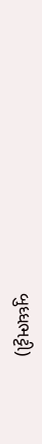બુધ્ધભટ્ટી)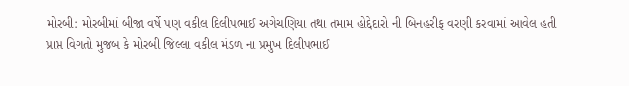મોરબી: મોરબીમાં બીજા વર્ષે પણ વકીલ દિલીપભાઈ અગેચણિયા તથા તમામ હોદ્દેદારો ની બિનહરીફ વરણી કરવામાં આવેલ હતી
પ્રાપ્ત વિગતો મુજબ કે મોરબી જિલ્લા વકીલ મંડળ ના પ્રમુખ દિલીપભાઈ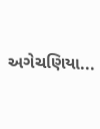અગેચણિયા...